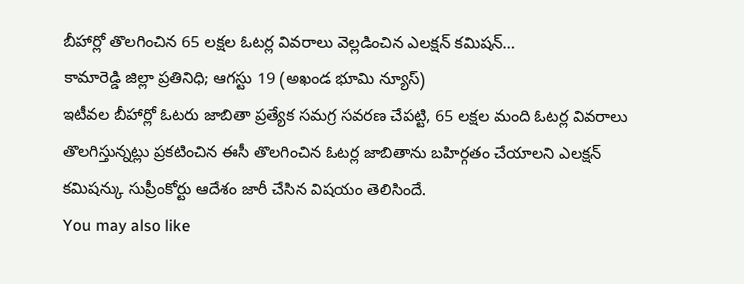బీహార్లో తొలగించిన 65 లక్షల ఓటర్ల వివరాలు వెల్లడించిన ఎలక్షన్ కమిషన్…
కామారెడ్డి జిల్లా ప్రతినిధి; ఆగస్టు 19 (అఖండ భూమి న్యూస్)
ఇటీవల బీహార్లో ఓటరు జాబితా ప్రత్యేక సమగ్ర సవరణ చేపట్టి, 65 లక్షల మంది ఓటర్ల వివరాలు తొలగిస్తున్నట్లు ప్రకటించిన ఈసీ తొలగించిన ఓటర్ల జాబితాను బహిర్గతం చేయాలని ఎలక్షన్ కమిషన్కు సుప్రీంకోర్టు ఆదేశం జారీ చేసిన విషయం తెలిసిందే.
You may also like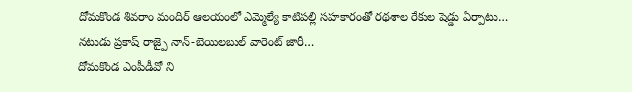దోమకొండ శివరాం మందిర్ ఆలయంలో ఎమ్మెల్యే కాటిపల్లి సహకారంతో రథశాల రేకుల షెడ్డు ఏర్పాటు…
నటుడు ప్రకాష్ రాజ్పై నాన్-బెయిలబుల్ వారెంట్ జారీ…
దోమకొండ ఎంపీడీవో ని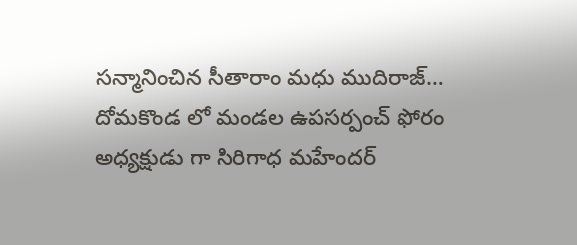సన్మానించిన సీతారాం మధు ముదిరాజ్…
దోమకొండ లో మండల ఉపసర్పంచ్ ఫోరం అధ్యక్షుడు గా సిరిగాధ మహేందర్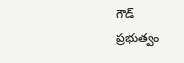గౌడ్
ప్రభుత్వం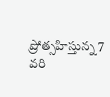ప్రోత్సహిస్తున్న 7 వరి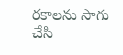రకాలను సాగు చేసి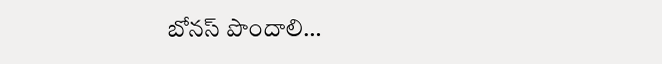బోనస్ పొందాలి…